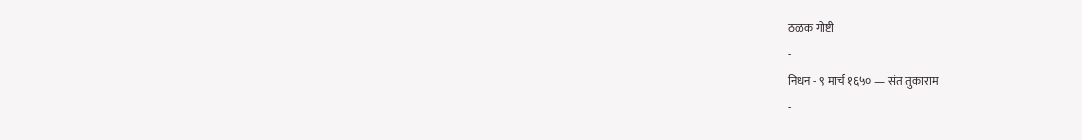ठळक गोष्टी
-
निधन - ९ मार्च १६५० — संत तुकाराम
-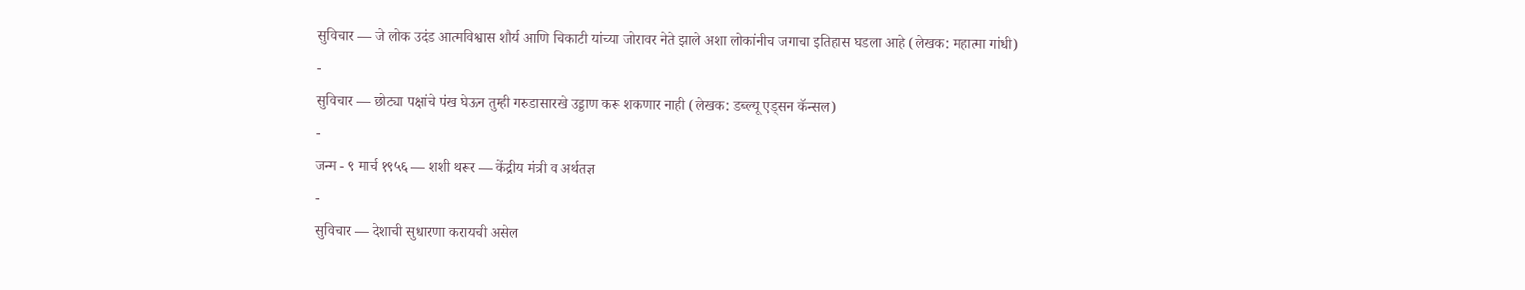सुविचार — जे लोक उदंड आत्मविश्वास शौर्य आणि चिकाटी यांच्या जोरावर नेते झाले अशा लोकांनीच जगाचा इतिहास घडला आहे (लेखक: महात्मा गांधी)
-
सुविचार — छोट्या पक्षांचे पंख घेऊन तुम्ही गरुडासारखे उड्डाण करू शकणार नाही (लेखक: डब्ल्यू एड्सन कॅन्सल)
-
जन्म - ९ मार्च १९५६ — शशी थरूर — केंद्रीय मंत्री व अर्थतज्ञ
-
सुविचार — देशाची सुधारणा करायची असेल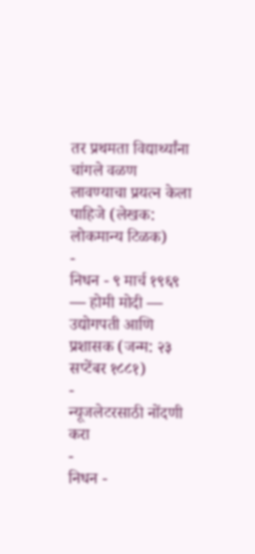तर प्रथमता विद्यार्थ्यांना चांगले वळण लावण्याचा प्रयत्न केला पाहिजे (लेखक: लोकमान्य टिळक)
-
निधन - ९ मार्च १९६९ — होमी मोदी — उद्योगपती आणि प्रशासक (जन्म: २३ सप्टेंबर १८८१)
-
न्यूजलेटरसाठी नोंदणी करा
-
निधन -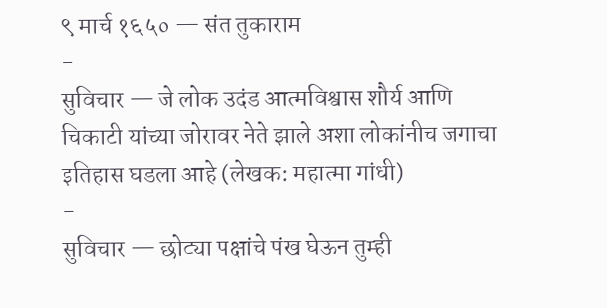९ मार्च १६५० — संत तुकाराम
-
सुविचार — जे लोक उदंड आत्मविश्वास शौर्य आणि चिकाटी यांच्या जोरावर नेते झाले अशा लोकांनीच जगाचा इतिहास घडला आहे (लेखक: महात्मा गांधी)
-
सुविचार — छोट्या पक्षांचे पंख घेऊन तुम्ही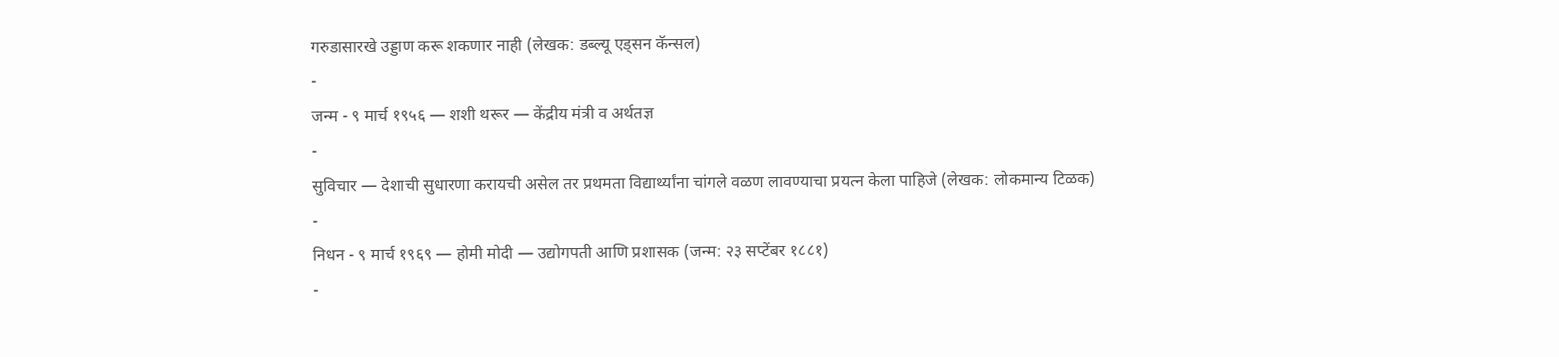गरुडासारखे उड्डाण करू शकणार नाही (लेखक: डब्ल्यू एड्सन कॅन्सल)
-
जन्म - ९ मार्च १९५६ — शशी थरूर — केंद्रीय मंत्री व अर्थतज्ञ
-
सुविचार — देशाची सुधारणा करायची असेल तर प्रथमता विद्यार्थ्यांना चांगले वळण लावण्याचा प्रयत्न केला पाहिजे (लेखक: लोकमान्य टिळक)
-
निधन - ९ मार्च १९६९ — होमी मोदी — उद्योगपती आणि प्रशासक (जन्म: २३ सप्टेंबर १८८१)
-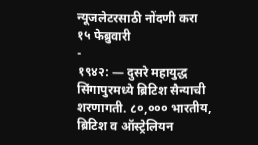न्यूजलेटरसाठी नोंदणी करा
१५ फेब्रुवारी
-
१९४२: — दुसरे महायुद्ध सिंगापुरमध्ये ब्रिटिश सैन्याची शरणागती. ८०,००० भारतीय, ब्रिटिश व ऑस्ट्रेलियन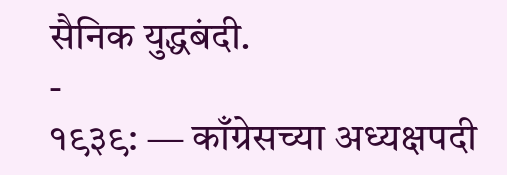सैनिक युद्धबंदी.
-
१९३९: — काँग्रेसच्या अध्यक्षपदी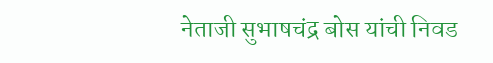नेताजी सुभाषचंद्र बोस यांची निवड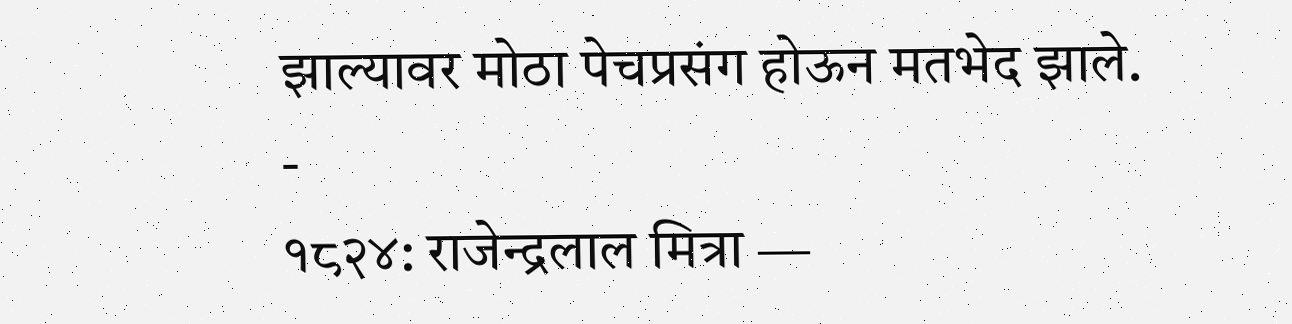झाल्यावर मोठा पेचप्रसंग होऊन मतभेद झाले.
-
१८२४: राजेन्द्रलाल मित्रा —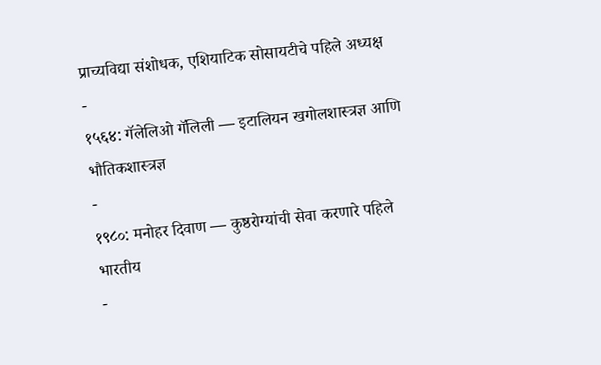प्राच्यविद्या संशोधक, एशियाटिक सोसायटीचे पहिले अध्यक्ष
-
१५६४: गॅलेलिओ गॅलिली — इटालियन खगोलशास्त्रज्ञ आणि भौतिकशास्त्रज्ञ
-
१९८०: मनोहर दिवाण — कुष्ठरोग्यांची सेवा करणारे पहिले भारतीय
-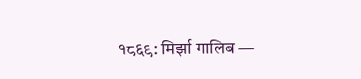१८६९: मिर्झा गालिब —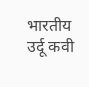भारतीय उर्दू कवी